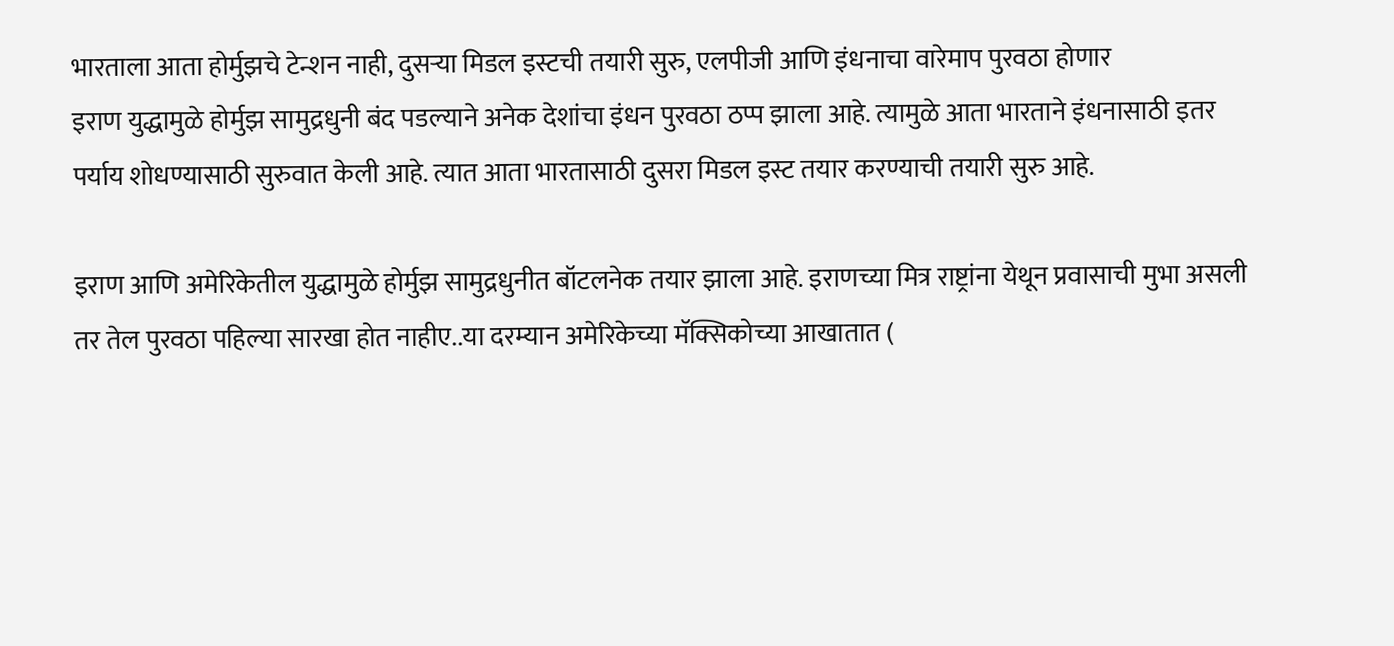भारताला आता होर्मुझचे टेन्शन नाही, दुसऱ्या मिडल इस्टची तयारी सुरु, एलपीजी आणि इंधनाचा वारेमाप पुरवठा होणार
इराण युद्धामुळे होर्मुझ सामुद्रधुनी बंद पडल्याने अनेक देशांचा इंधन पुरवठा ठप्प झाला आहे. त्यामुळे आता भारताने इंधनासाठी इतर पर्याय शोधण्यासाठी सुरुवात केली आहे. त्यात आता भारतासाठी दुसरा मिडल इस्ट तयार करण्याची तयारी सुरु आहे.

इराण आणि अमेरिकेतील युद्धामुळे होर्मुझ सामुद्रधुनीत बॉटलनेक तयार झाला आहे. इराणच्या मित्र राष्ट्रांना येथून प्रवासाची मुभा असली तर तेल पुरवठा पहिल्या सारखा होत नाहीए..या दरम्यान अमेरिकेच्या मॅक्सिकोच्या आखातात (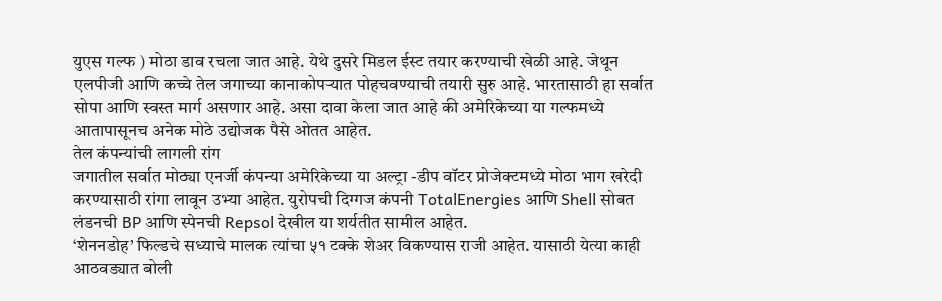युएस गल्फ ) मोठा डाव रचला जात आहे. येथे दुसरे मिडल ईस्ट तयार करण्याची खेळी आहे. जेथून एलपीजी आणि कच्चे तेल जगाच्या कानाकोपऱ्यात पोहचवण्याची तयारी सुरु आहे. भारतासाठी हा सर्वात सोपा आणि स्वस्त मार्ग असणार आहे. असा दावा केला जात आहे की अमेरिकेच्या या गल्फमध्ये आतापासूनच अनेक मोठे उद्योजक पैसे ओतत आहेत.
तेल कंपन्यांची लागली रांग
जगातील सर्वात मोठ्या एनर्जी कंपन्या अमेरिकेच्या या अल्ट्रा -डीप वॉटर प्रोजेक्टमध्ये मोठा भाग खरेदी करण्यासाठी रांगा लावून उभ्या आहेत. युरोपची दिग्गज कंपनी TotalEnergies आणि Shell सोबत लंडनची BP आणि स्पेनची Repsol देखील या शर्यतीत सामील आहेत.
‘शेननडोह’ फिल्डचे सध्याचे मालक त्यांचा ५१ टक्के शेअर विकण्यास राजी आहेत. यासाठी येत्या काही आठवड्यात बोली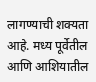लागण्याची शक्यता आहे. मध्य पूर्वेतील आणि आशियातील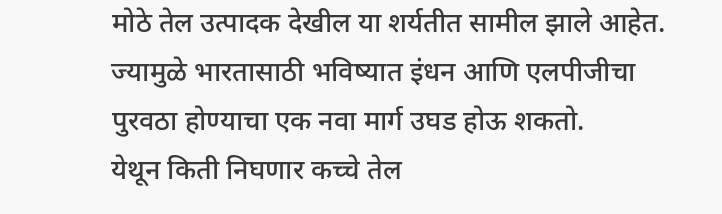मोठे तेल उत्पादक देखील या शर्यतीत सामील झाले आहेत. ज्यामुळे भारतासाठी भविष्यात इंधन आणि एलपीजीचा पुरवठा होण्याचा एक नवा मार्ग उघड होऊ शकतो.
येथून किती निघणार कच्चे तेल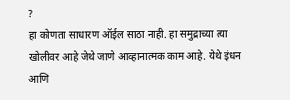?
हा कोणता साधारण ऑईल साठा नाही. हा समुद्राच्या त्या खोलीवर आहे जेथे जाणे आव्हानात्मक काम आहे. येथे इंधन आणि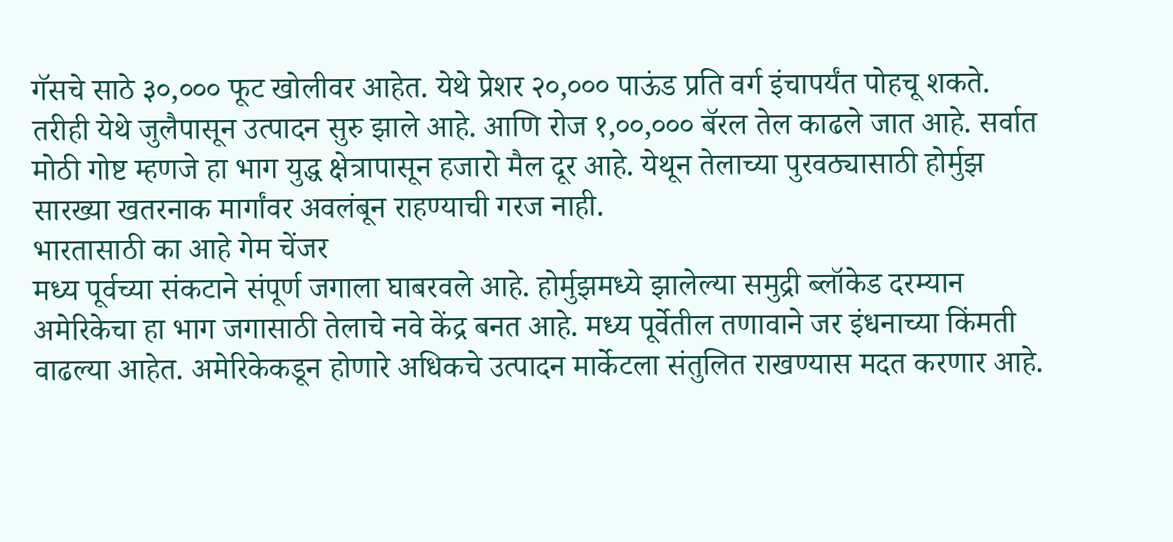गॅसचे साठे ३०,००० फूट खोलीवर आहेत. येथे प्रेशर २०,००० पाऊंड प्रति वर्ग इंचापर्यंत पोहचू शकते. तरीही येथे जुलैपासून उत्पादन सुरु झाले आहे. आणि रोज १,००,००० बॅरल तेल काढले जात आहे. सर्वात मोठी गोष्ट म्हणजे हा भाग युद्ध क्षेत्रापासून हजारो मैल दूर आहे. येथून तेलाच्या पुरवठ्यासाठी होर्मुझ सारख्या खतरनाक मार्गांवर अवलंबून राहण्याची गरज नाही.
भारतासाठी का आहे गेम चेंजर
मध्य पूर्वच्या संकटाने संपूर्ण जगाला घाबरवले आहे. होर्मुझमध्ये झालेल्या समुद्री ब्लॉकेड दरम्यान अमेरिकेचा हा भाग जगासाठी तेलाचे नवे केंद्र बनत आहे. मध्य पूर्वेतील तणावाने जर इंधनाच्या किंमती वाढल्या आहेत. अमेरिकेकडून होणारे अधिकचे उत्पादन मार्केटला संतुलित राखण्यास मदत करणार आहे.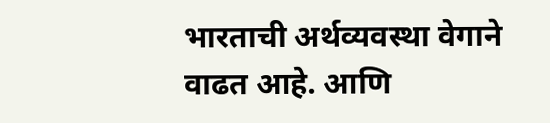भारताची अर्थव्यवस्था वेगाने वाढत आहे. आणि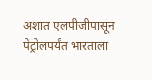अशात एलपीजीपासून पेट्रोलपर्यंत भारताला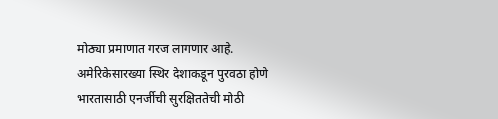मोठ्या प्रमाणात गरज लागणार आहे. अमेरिकेसारख्या स्थिर देशाकडून पुरवठा होणे भारतासाठी एनर्जीची सुरक्षिततेची मोठी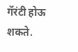गॅरंटी होऊ शकते.